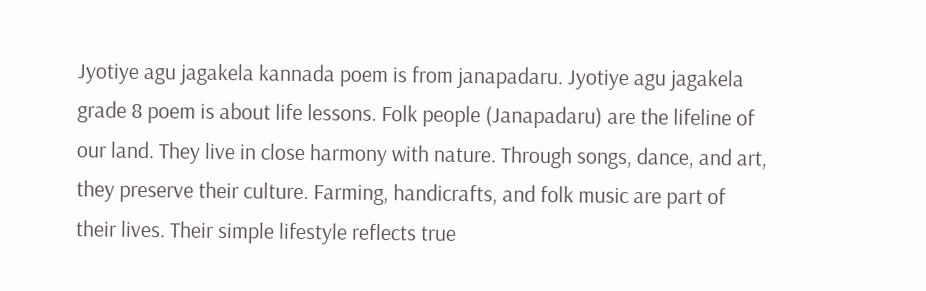Jyotiye agu jagakela kannada poem is from janapadaru. Jyotiye agu jagakela grade 8 poem is about life lessons. Folk people (Janapadaru) are the lifeline of our land. They live in close harmony with nature. Through songs, dance, and art, they preserve their culture. Farming, handicrafts, and folk music are part of their lives. Their simple lifestyle reflects true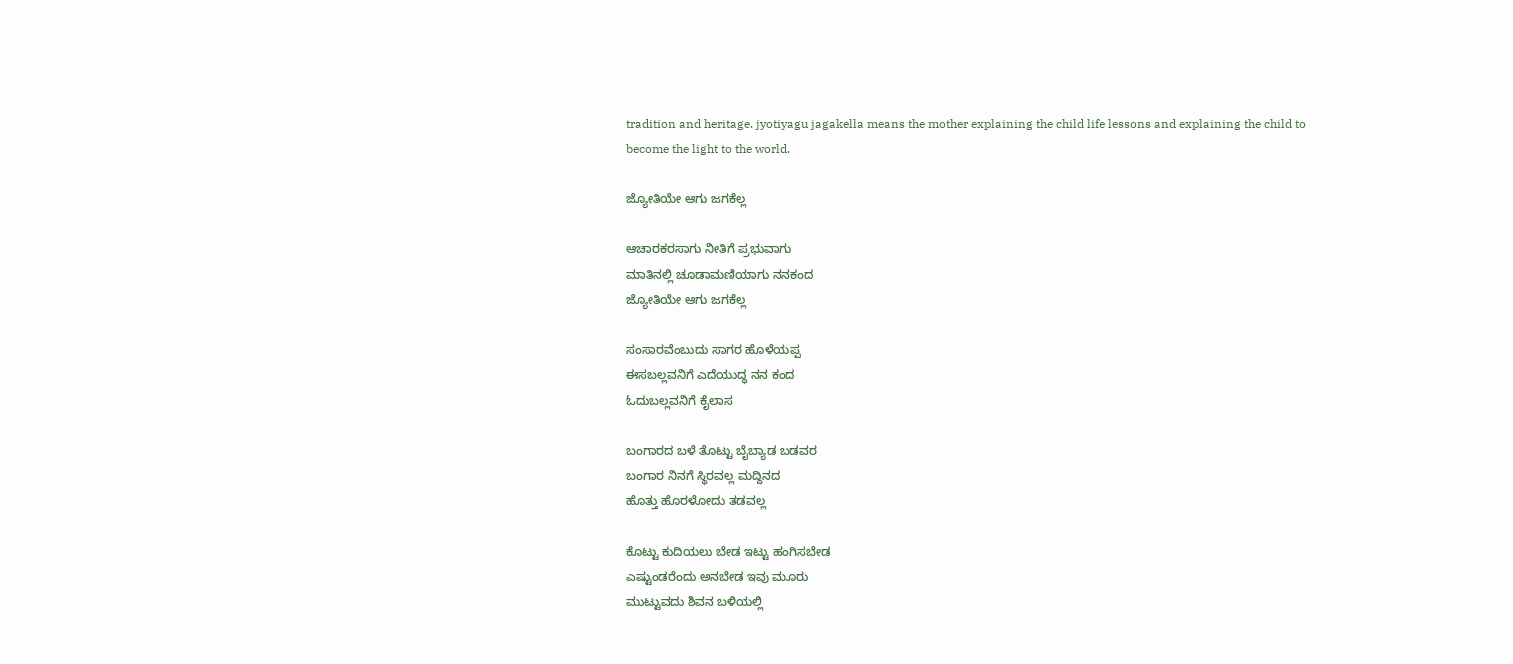tradition and heritage. jyotiyagu jagakella means the mother explaining the child life lessons and explaining the child to become the light to the world.

ಜ್ಯೋತಿಯೇ ಆಗು ಜಗಕೆಲ್ಲ

ಆಚಾರಕರಸಾಗು ನೀತಿಗೆ ಪ್ರಭುವಾಗು
ಮಾತಿನಲ್ಲಿ ಚೂಡಾಮಣಿಯಾಗು ನನಕಂದ
ಜ್ಯೋತಿಯೇ ಆಗು ಜಗಕೆಲ್ಲ

ಸಂಸಾರವೆಂಬುದು ಸಾಗರ ಹೊಳೆಯಪ್ಪ
ಈಸಬಲ್ಲವನಿಗೆ ಎದೆಯುದ್ಧ ನನ ಕಂದ
ಓದುಬಲ್ಲವನಿಗೆ ಕೈಲಾಸ

ಬಂಗಾರದ ಬಳೆ ತೊಟ್ಟು ಬೈಬ್ಯಾಡ ಬಡವರ
ಬಂಗಾರ ನಿನಗೆ ಸ್ಥಿರವಲ್ಲ ಮದ್ದಿನದ
ಹೊತ್ತು ಹೊರಳೋದು ತಡವಲ್ಲ

ಕೊಟ್ಟು ಕುದಿಯಲು ಬೇಡ ಇಟ್ಟು ಹಂಗಿಸಬೇಡ
ಎಷ್ಟುಂಡರೆಂದು ಅನಬೇಡ ಇವು ಮೂರು
ಮುಟ್ಟುವದು ಶಿವನ ಬಳಿಯಲ್ಲಿ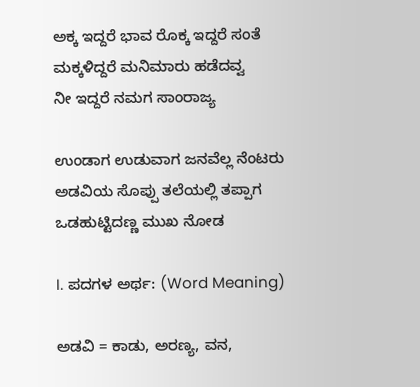ಅಕ್ಕ ಇದ್ದರೆ ಭಾವ ರೊಕ್ಕ ಇದ್ದರೆ ಸಂತೆ
ಮಕ್ಕಳಿದ್ದರೆ ಮನಿಮಾರು ಹಡೆದವ್ವ
ನೀ ಇದ್ದರೆ ನಮಗ ಸಾಂರಾಜ್ಯ

ಉಂಡಾಗ ಉಡುವಾಗ ಜನವೆಲ್ಲ ನೆಂಟರು
ಅಡವಿಯ ಸೊಪ್ಪು ತಲೆಯಲ್ಲಿ ತಪ್ಪಾಗ
ಒಡಹುಟ್ಟಿದಣ್ಣ ಮುಖ ನೋಡ

I. ಪದಗಳ ಅರ್ಥ: (Word Meaning)

ಅಡವಿ = ಕಾಡು, ಅರಣ್ಯ, ವನ,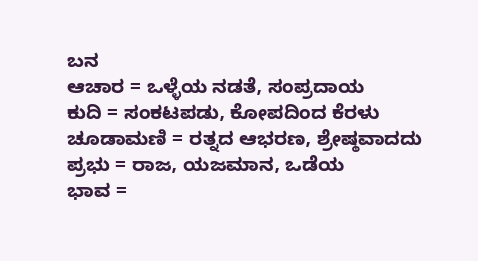ಬನ
ಆಚಾರ = ಒಳ್ಳೆಯ ನಡತೆ, ಸಂಪ್ರದಾಯ
ಕುದಿ = ಸಂಕಟಪಡು, ಕೋಪದಿಂದ ಕೆರಳು
ಚೂಡಾಮಣಿ = ರತ್ನದ ಆಭರಣ, ಶ್ರೇಷ್ಠವಾದದು
ಪ್ರಭು = ರಾಜ, ಯಜಮಾನ, ಒಡೆಯ
ಭಾವ =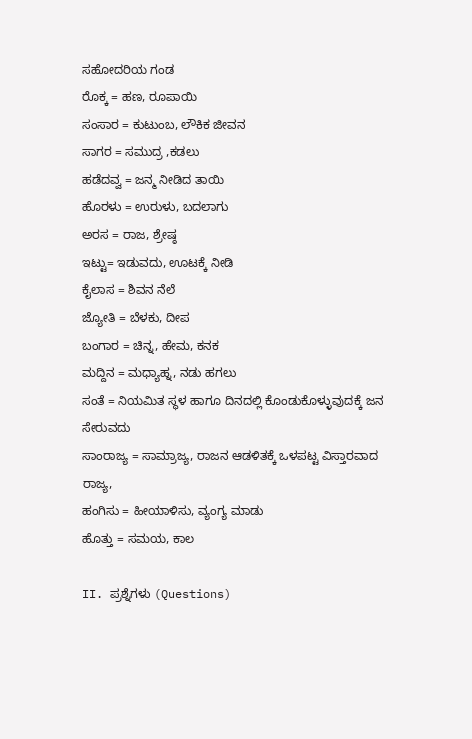ಸಹೋದರಿಯ ಗಂಡ
ರೊಕ್ಕ = ಹಣ, ರೂಪಾಯಿ
ಸಂಸಾರ = ಕುಟುಂಬ, ಲೌಕಿಕ ಜೀವನ
ಸಾಗರ = ಸಮುದ್ರ ,ಕಡಲು
ಹಡೆದವ್ವ = ಜನ್ಮ ನೀಡಿದ ತಾಯಿ
ಹೊರಳು = ಉರುಳು, ಬದಲಾಗು
ಅರಸ = ರಾಜ, ಶ್ರೇಷ್ಠ
ಇಟ್ಟು= ಇಡುವದು, ಊಟಕ್ಕೆ ನೀಡಿ
ಕೈಲಾಸ = ಶಿವನ ನೆಲೆ
ಜ್ಯೋತಿ = ಬೆಳಕು, ದೀಪ
ಬಂಗಾರ = ಚಿನ್ನ, ಹೇಮ, ಕನಕ
ಮದ್ದಿನ = ಮಧ್ಯಾಹ್ನ, ನಡು ಹಗಲು
ಸಂತೆ = ನಿಯಮಿತ ಸ್ಥಳ ಹಾಗೂ ದಿನದಲ್ಲಿ ಕೊಂಡುಕೊಳ್ಳುವುದಕ್ಕೆ ಜನ ಸೇರುವದು
ಸಾಂರಾಜ್ಯ = ಸಾಮ್ರಾಜ್ಯ, ರಾಜನ ಆಡಳಿತಕ್ಕೆ ಒಳಪಟ್ಟ ವಿಸ್ತಾರವಾದ ರಾಜ್ಯ,
ಹಂಗಿಸು = ಹೀಯಾಳಿಸು, ವ್ಯಂಗ್ಯ ಮಾಡು
ಹೊತ್ತು = ಸಮಯ, ಕಾಲ

II. ಪ್ರಶ್ನೆಗಳು (Questions)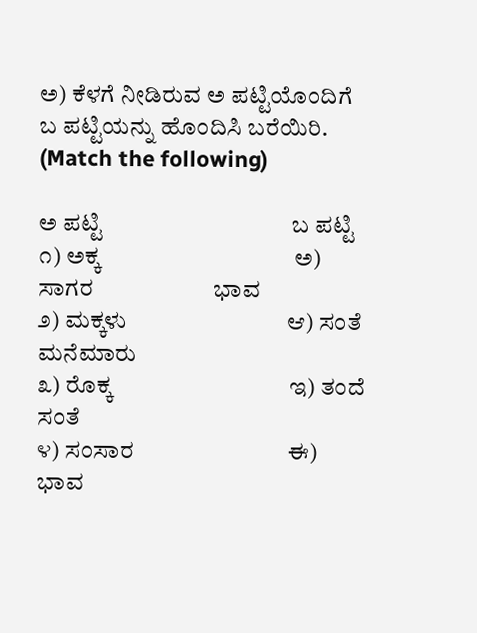ಅ) ಕೆಳಗೆ ನೀಡಿರುವ ಅ ಪಟ್ಟಿಯೊಂದಿಗೆ ಬ ಪಟ್ಟಿಯನ್ನು ಹೊಂದಿಸಿ ಬರೆಯಿರಿ. (Match the following)

ಅ ಪಟ್ಟಿ                                 ಬ ಪಟ್ಟಿ
೧) ಅಕ್ಕ                                  ಅ) ಸಾಗರ                     ಭಾವ
೨) ಮಕ್ಕಳು                            ಆ) ಸಂತೆ                       ಮನೆಮಾರು
೩) ರೊಕ್ಕ                               ಇ) ತಂದೆ                       ಸಂತೆ
೪) ಸಂಸಾರ                           ಈ) ಭಾವ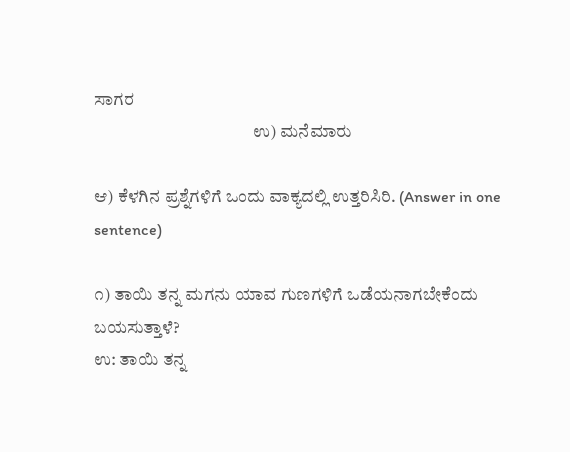ಸಾಗರ
                                             ಉ) ಮನೆಮಾರು

ಆ) ಕೆಳಗಿನ ಪ್ರಶ್ನೆಗಳಿಗೆ ಒಂದು ವಾಕ್ಯದಲ್ಲಿ ಉತ್ತರಿಸಿರಿ. (Answer in one sentence)

೧) ತಾಯಿ ತನ್ನ ಮಗನು ಯಾವ ಗುಣಗಳಿಗೆ ಒಡೆಯನಾಗಬೇಕೆಂದು ಬಯಸುತ್ತಾಳೆ?
ಉ: ತಾಯಿ ತನ್ನ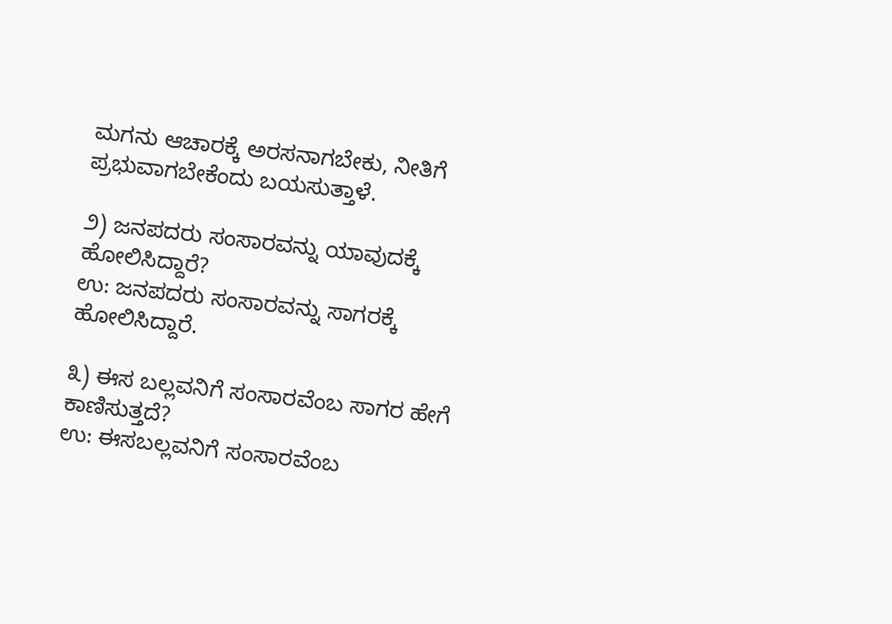ಮಗನು ಆಚಾರಕ್ಕೆ ಅರಸನಾಗಬೇಕು, ನೀತಿಗೆ ಪ್ರಭುವಾಗಬೇಕೆಂದು ಬಯಸುತ್ತಾಳೆ.

೨) ಜನಪದರು ಸಂಸಾರವನ್ನು ಯಾವುದಕ್ಕೆ ಹೋಲಿಸಿದ್ದಾರೆ?
ಉ: ಜನಪದರು ಸಂಸಾರವನ್ನು ಸಾಗರಕ್ಕೆ ಹೋಲಿಸಿದ್ದಾರೆ.

೩) ಈಸ ಬಲ್ಲವನಿಗೆ ಸಂಸಾರವೆಂಬ ಸಾಗರ ಹೇಗೆ ಕಾಣಿಸುತ್ತದೆ?
ಉ: ಈಸಬಲ್ಲವನಿಗೆ ಸಂಸಾರವೆಂಬ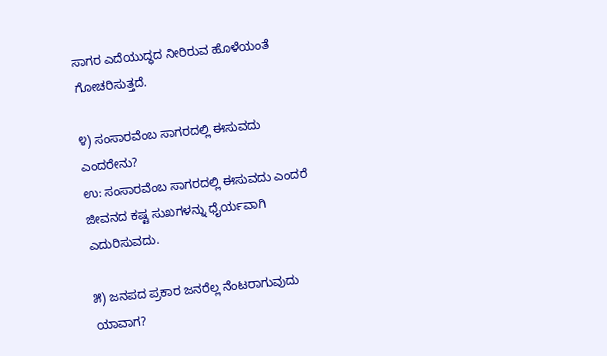ಸಾಗರ ಎದೆಯುದ್ಧದ ನೀರಿರುವ ಹೊಳೆಯಂತೆ ಗೋಚರಿಸುತ್ತದೆ.

೪) ಸಂಸಾರವೆಂಬ ಸಾಗರದಲ್ಲಿ ಈಸುವದು ಎಂದರೇನು?
ಉ: ಸಂಸಾರವೆಂಬ ಸಾಗರದಲ್ಲಿ ಈಸುವದು ಎಂದರೆ ಜೀವನದ ಕಷ್ಟ ಸುಖಗಳನ್ನು ಧೈರ್ಯವಾಗಿ ಎದುರಿಸುವದು.

೫) ಜನಪದ ಪ್ರಕಾರ ಜನರೆಲ್ಲ ನೆಂಟರಾಗುವುದು ಯಾವಾಗ?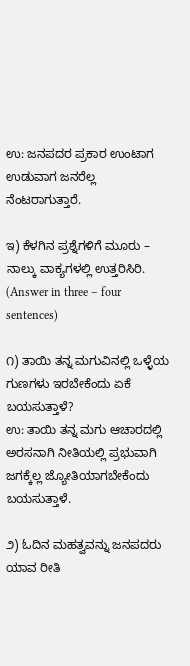ಉ: ಜನಪದರ ಪ್ರಕಾರ ಉಂಟಾಗ ಉಡುವಾಗ ಜನರೆಲ್ಲ ನೆಂಟರಾಗುತ್ತಾರೆ.

ಇ) ಕೆಳಗಿನ ಪ್ರಶ್ನೆಗಳಿಗೆ ಮೂರು – ನಾಲ್ಕು ವಾಕ್ಯಗಳಲ್ಲಿ ಉತ್ತರಿಸಿರಿ. (Answer in three – four sentences)

೧) ತಾಯಿ ತನ್ನ ಮಗುವಿನಲ್ಲಿ ಒಳ್ಳೆಯ ಗುಣಗಳು ಇರಬೇಕೆಂದು ಏಕೆ ಬಯಸುತ್ತಾಳೆ?
ಉ: ತಾಯಿ ತನ್ನ ಮಗು ಆಚಾರದಲ್ಲಿ ಅರಸನಾಗಿ ನೀತಿಯಲ್ಲಿ ಪ್ರಭುವಾಗಿ ಜಗಕ್ಕೆಲ್ಲ ಜ್ಯೋತಿಯಾಗಬೇಕೆಂದು ಬಯಸುತ್ತಾಳೆ.

೨) ಓದಿನ ಮಹತ್ವವನ್ನು ಜನಪದರು ಯಾವ ರೀತಿ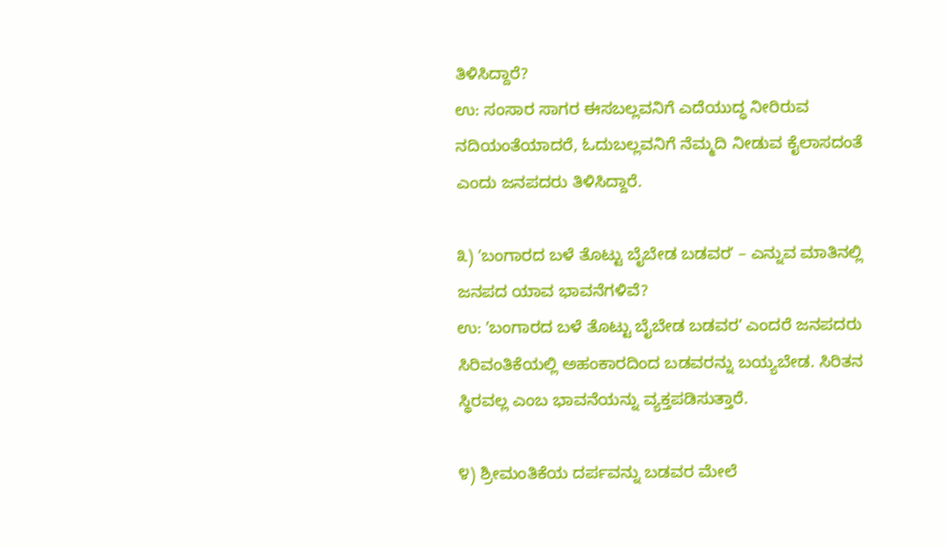ತಿಳಿಸಿದ್ದಾರೆ?
ಉ: ಸಂಸಾರ ಸಾಗರ ಈಸಬಲ್ಲವನಿಗೆ ಎದೆಯುದ್ಧ ನೀರಿರುವ ನದಿಯಂತೆಯಾದರೆ, ಓದುಬಲ್ಲವನಿಗೆ ನೆಮ್ಮದಿ ನೀಡುವ ಕೈಲಾಸದಂತೆ ಎಂದು ಜನಪದರು ತಿಳಿಸಿದ್ದಾರೆ.

೩) ʼಬಂಗಾರದ ಬಳೆ ತೊಟ್ಟು ಬೈಬೇಡ ಬಡವರʼ – ಎನ್ನುವ ಮಾತಿನಲ್ಲಿ ಜನಪದ ಯಾವ ಭಾವನೆಗಳಿವೆ?
ಉ: ʼಬಂಗಾರದ ಬಳೆ ತೊಟ್ಟು ಬೈಬೇಡ ಬಡವರʼ ಎಂದರೆ ಜನಪದರು ಸಿರಿವಂತಿಕೆಯಲ್ಲಿ ಅಹಂಕಾರದಿಂದ ಬಡವರನ್ನು ಬಯ್ಯಬೇಡ. ಸಿರಿತನ ಸ್ಥಿರವಲ್ಲ ಎಂಬ ಭಾವನೆಯನ್ನು ವ್ಯಕ್ತಪಡಿಸುತ್ತಾರೆ.

೪) ಶ್ರೀಮಂತಿಕೆಯ ದರ್ಪವನ್ನು ಬಡವರ ಮೇಲೆ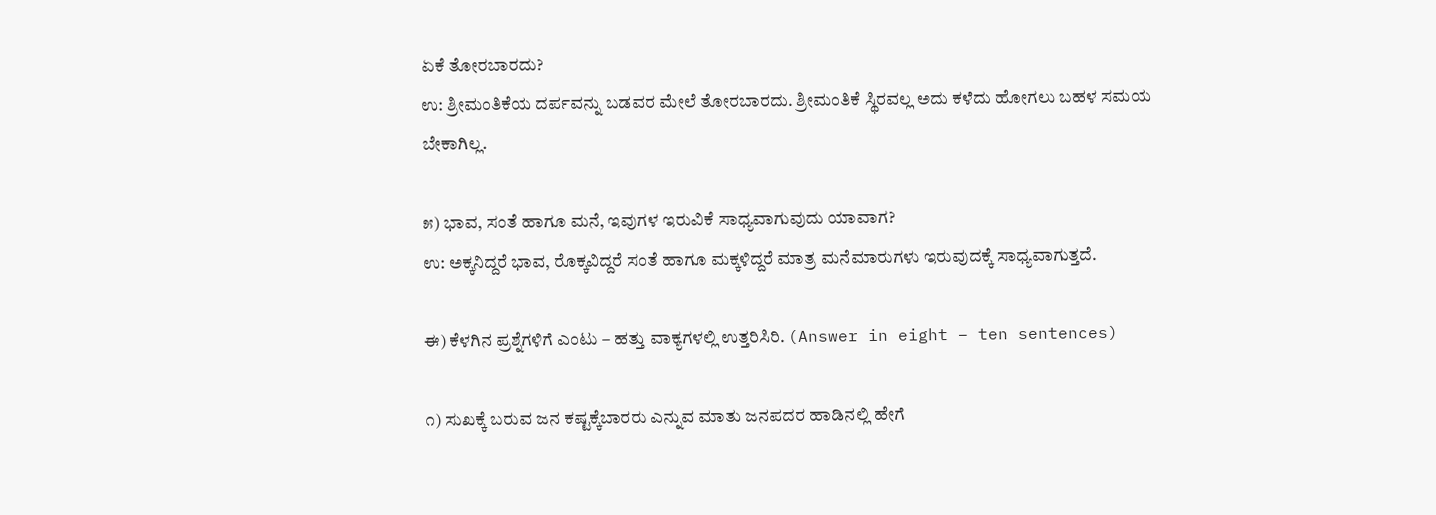ಏಕೆ ತೋರಬಾರದು?
ಉ: ಶ್ರೀಮಂತಿಕೆಯ ದರ್ಪವನ್ನು ಬಡವರ ಮೇಲೆ ತೋರಬಾರದು. ಶ್ರೀಮಂತಿಕೆ ಸ್ಥಿರವಲ್ಲ ಅದು ಕಳೆದು ಹೋಗಲು ಬಹಳ ಸಮಯ ಬೇಕಾಗಿಲ್ಲ.

೫) ಭಾವ, ಸಂತೆ ಹಾಗೂ ಮನೆ, ಇವುಗಳ ಇರುವಿಕೆ ಸಾಧ್ಯವಾಗುವುದು ಯಾವಾಗ?
ಉ: ಅಕ್ಕನಿದ್ದರೆ ಭಾವ, ರೊಕ್ಕವಿದ್ದರೆ ಸಂತೆ ಹಾಗೂ ಮಕ್ಕಳಿದ್ದರೆ ಮಾತ್ರ ಮನೆಮಾರುಗಳು ಇರುವುದಕ್ಕೆ ಸಾಧ್ಯವಾಗುತ್ತದೆ.

ಈ) ಕೆಳಗಿನ ಪ್ರಶ್ನೆಗಳಿಗೆ ಎಂಟು – ಹತ್ತು ವಾಕ್ಯಗಳಲ್ಲಿ ಉತ್ತರಿಸಿರಿ. (Answer in eight – ten sentences)

೧) ಸುಖಕ್ಕೆ ಬರುವ ಜನ ಕಷ್ಟಕ್ಕೆಬಾರರು ಎನ್ನುವ ಮಾತು ಜನಪದರ ಹಾಡಿನಲ್ಲಿ ಹೇಗೆ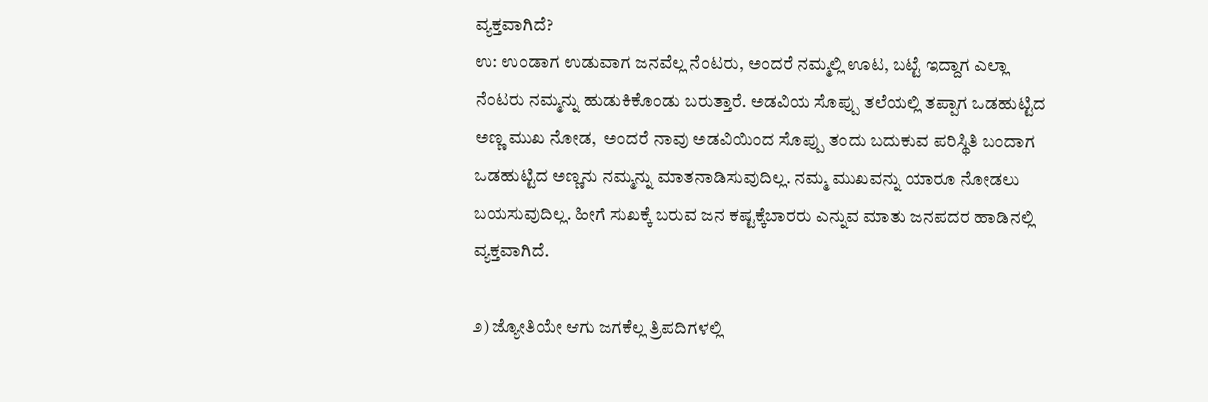ವ್ಯಕ್ತವಾಗಿದೆ?
ಉ: ಉಂಡಾಗ ಉಡುವಾಗ ಜನವೆಲ್ಲ ನೆಂಟರು, ಅಂದರೆ ನಮ್ಮಲ್ಲಿ ಊಟ, ಬಟ್ಟೆ ಇದ್ದಾಗ ಎಲ್ಲಾ ನೆಂಟರು ನಮ್ಮನ್ನು ಹುಡುಕಿಕೊಂಡು ಬರುತ್ತಾರೆ. ಅಡವಿಯ ಸೊಪ್ಪು ತಲೆಯಲ್ಲಿ ತಪ್ಪಾಗ ಒಡಹುಟ್ಟಿದ ಅಣ್ಣ ಮುಖ ನೋಡ,  ಅಂದರೆ ನಾವು ಅಡವಿಯಿಂದ ಸೊಪ್ಪು ತಂದು ಬದುಕುವ ಪರಿಸ್ಥಿತಿ ಬಂದಾಗ ಒಡಹುಟ್ಟಿದ ಅಣ್ಣನು ನಮ್ಮನ್ನು ಮಾತನಾಡಿಸುವುದಿಲ್ಲ. ನಮ್ಮ ಮುಖವನ್ನು ಯಾರೂ ನೋಡಲು ಬಯಸುವುದಿಲ್ಲ. ಹೀಗೆ ಸುಖಕ್ಕೆ ಬರುವ ಜನ ಕಷ್ಟಕ್ಕೆಬಾರರು ಎನ್ನುವ ಮಾತು ಜನಪದರ ಹಾಡಿನಲ್ಲಿ ವ್ಯಕ್ತವಾಗಿದೆ.

೨) ಜ್ಯೋತಿಯೇ ಆಗು ಜಗಕೆಲ್ಲ ತ್ರಿಪದಿಗಳಲ್ಲಿ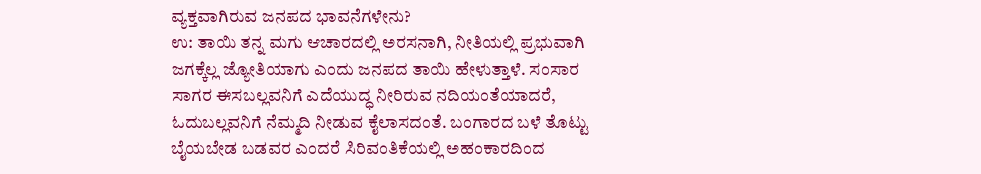ವ್ಯಕ್ತವಾಗಿರುವ ಜನಪದ ಭಾವನೆಗಳೇನು?
ಉ: ತಾಯಿ ತನ್ನ ಮಗು ಆಚಾರದಲ್ಲಿ ಅರಸನಾಗಿ, ನೀತಿಯಲ್ಲಿ ಪ್ರಭುವಾಗಿ ಜಗಕ್ಕೆಲ್ಲ ಜ್ಯೋತಿಯಾಗು ಎಂದು ಜನಪದ ತಾಯಿ ಹೇಳುತ್ತಾಳೆ. ಸಂಸಾರ ಸಾಗರ ಈಸಬಲ್ಲವನಿಗೆ ಎದೆಯುದ್ಧ ನೀರಿರುವ ನದಿಯಂತೆಯಾದರೆ, ಓದುಬಲ್ಲವನಿಗೆ ನೆಮ್ಮದಿ ನೀಡುವ ಕೈಲಾಸದಂತೆ. ಬಂಗಾರದ ಬಳೆ ತೊಟ್ಟು ಬೈಯಬೇಡ ಬಡವರ ಎಂದರೆ ಸಿರಿವಂತಿಕೆಯಲ್ಲಿ ಅಹಂಕಾರದಿಂದ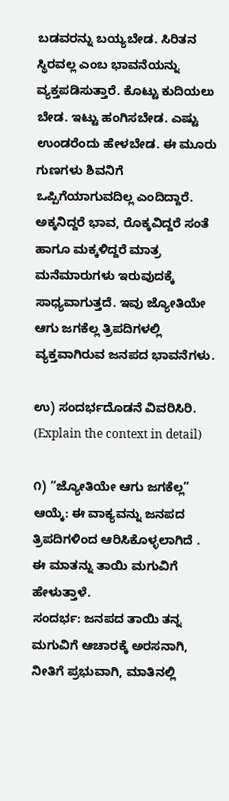ಬಡವರನ್ನು ಬಯ್ಯಬೇಡ. ಸಿರಿತನ ಸ್ಥಿರವಲ್ಲ ಎಂಬ ಭಾವನೆಯನ್ನು ವ್ಯಕ್ತಪಡಿಸುತ್ತಾರೆ. ಕೊಟ್ಟು ಕುದಿಯಲು ಬೇಡ. ಇಟ್ಟು ಹಂಗಿಸಬೇಡ. ಎಷ್ಟು ಉಂಡರೆಂದು ಹೇಳಬೇಡ. ಈ ಮೂರು ಗುಣಗಳು ಶಿವನಿಗೆ ಒಪ್ಪಿಗೆಯಾಗುವದಿಲ್ಲ ಎಂದಿದ್ದಾರೆ. ಅಕ್ಕನಿದ್ದರೆ ಭಾವ, ರೊಕ್ಕವಿದ್ದರೆ ಸಂತೆ ಹಾಗೂ ಮಕ್ಕಳಿದ್ದರೆ ಮಾತ್ರ ಮನೆಮಾರುಗಳು ಇರುವುದಕ್ಕೆ ಸಾಧ್ಯವಾಗುತ್ತದೆ. ಇವು ಜ್ಯೋತಿಯೇ ಆಗು ಜಗಕೆಲ್ಲ ತ್ರಿಪದಿಗಳಲ್ಲಿ ವ್ಯಕ್ತವಾಗಿರುವ ಜನಪದ ಭಾವನೆಗಳು.

ಉ) ಸಂದರ್ಭದೊಡನೆ ವಿವರಿಸಿರಿ. (Explain the context in detail)

೧) “ಜ್ಯೋತಿಯೇ ಆಗು ಜಗಕೆಲ್ಲ”
ಆಯ್ಕೆ: ಈ ವಾಕ್ಯವನ್ನು ಜನಪದ ತ್ರಿಪದಿಗಳಿಂದ ಆರಿಸಿಕೊಳ್ಳಲಾಗಿದೆ .
ಈ ಮಾತನ್ನು ತಾಯಿ ಮಗುವಿಗೆ ಹೇಳುತ್ತಾಳೆ.
ಸಂದರ್ಭ: ಜನಪದ ತಾಯಿ ತನ್ನ ಮಗುವಿಗೆ ಆಚಾರಕ್ಕೆ ಅರಸನಾಗಿ, ನೀತಿಗೆ ಪ್ರಭುವಾಗಿ, ಮಾತಿನಲ್ಲಿ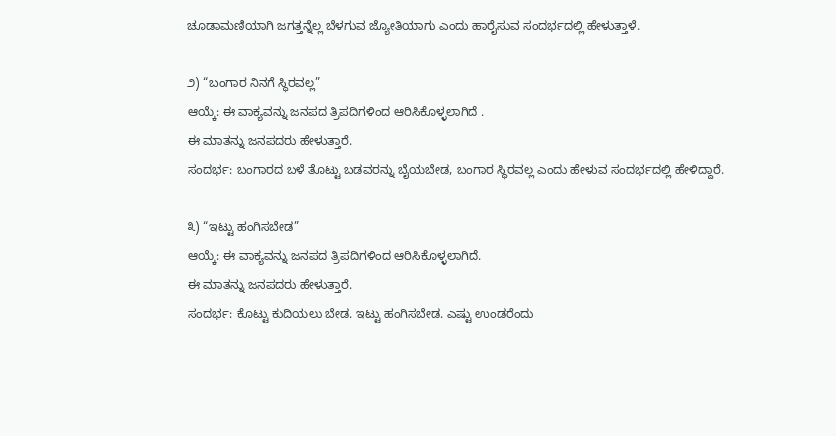ಚೂಡಾಮಣಿಯಾಗಿ ಜಗತ್ತನ್ನೆಲ್ಲ ಬೆಳಗುವ ಜ್ಯೋತಿಯಾಗು ಎಂದು ಹಾರೈಸುವ ಸಂದರ್ಭದಲ್ಲಿ ಹೇಳುತ್ತಾಳೆ.

೨) “ಬಂಗಾರ ನಿನಗೆ ಸ್ಥಿರವಲ್ಲ”
ಆಯ್ಕೆ: ಈ ವಾಕ್ಯವನ್ನು ಜನಪದ ತ್ರಿಪದಿಗಳಿಂದ ಆರಿಸಿಕೊಳ್ಳಲಾಗಿದೆ .
ಈ ಮಾತನ್ನು ಜನಪದರು ಹೇಳುತ್ತಾರೆ.
ಸಂದರ್ಭ: ಬಂಗಾರದ ಬಳೆ ತೊಟ್ಟು ಬಡವರನ್ನು ಬೈಯಬೇಡ, ಬಂಗಾರ ಸ್ಥಿರವಲ್ಲ ಎಂದು ಹೇಳುವ ಸಂದರ್ಭದಲ್ಲಿ ಹೇಳಿದ್ದಾರೆ.

೩) “ಇಟ್ಟು ಹಂಗಿಸಬೇಡ”
ಆಯ್ಕೆ: ಈ ವಾಕ್ಯವನ್ನು ಜನಪದ ತ್ರಿಪದಿಗಳಿಂದ ಆರಿಸಿಕೊಳ್ಳಲಾಗಿದೆ.
ಈ ಮಾತನ್ನು ಜನಪದರು ಹೇಳುತ್ತಾರೆ.
ಸಂದರ್ಭ: ಕೊಟ್ಟು ಕುದಿಯಲು ಬೇಡ. ಇಟ್ಟು ಹಂಗಿಸಬೇಡ. ಎಷ್ಟು ಉಂಡರೆಂದು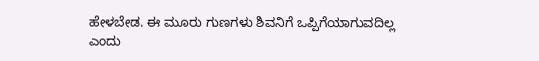ಹೇಳಬೇಡ. ಈ ಮೂರು ಗುಣಗಳು ಶಿವನಿಗೆ ಒಪ್ಪಿಗೆಯಾಗುವದಿಲ್ಲ ಎಂದು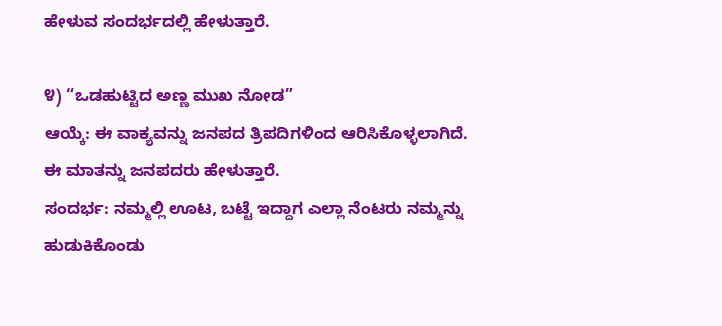ಹೇಳುವ ಸಂದರ್ಭದಲ್ಲಿ ಹೇಳುತ್ತಾರೆ.

೪) “ಒಡಹುಟ್ಟಿದ ಅಣ್ಣ ಮುಖ ನೋಡ”
ಆಯ್ಕೆ: ಈ ವಾಕ್ಯವನ್ನು ಜನಪದ ತ್ರಿಪದಿಗಳಿಂದ ಆರಿಸಿಕೊಳ್ಳಲಾಗಿದೆ.
ಈ ಮಾತನ್ನು ಜನಪದರು ಹೇಳುತ್ತಾರೆ.
ಸಂದರ್ಭ: ನಮ್ಮಲ್ಲಿ ಊಟ, ಬಟ್ಟೆ ಇದ್ದಾಗ ಎಲ್ಲಾ ನೆಂಟರು ನಮ್ಮನ್ನು ಹುಡುಕಿಕೊಂಡು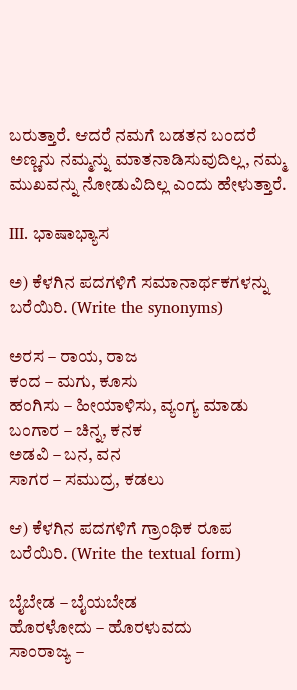ಬರುತ್ತಾರೆ. ಆದರೆ ನಮಗೆ ಬಡತನ ಬಂದರೆ ಅಣ್ಣನು ನಮ್ಮನ್ನು ಮಾತನಾಡಿಸುವುದಿಲ್ಲ, ನಮ್ಮ ಮುಖವನ್ನು ನೋಡುವಿದಿಲ್ಲ ಎಂದು ಹೇಳುತ್ತಾರೆ.

III. ಭಾಷಾಭ್ಯಾಸ

ಅ) ಕೆಳಗಿನ ಪದಗಳಿಗೆ ಸಮಾನಾರ್ಥಕಗಳನ್ನು ಬರೆಯಿರಿ. (Write the synonyms)

ಅರಸ – ರಾಯ, ರಾಜ
ಕಂದ – ಮಗು, ಕೂಸು
ಹಂಗಿಸು – ಹೀಯಾಳಿಸು, ವ್ಯಂಗ್ಯ ಮಾಡು
ಬಂಗಾರ – ಚಿನ್ನ, ಕನಕ
ಅಡವಿ – ಬನ, ವನ
ಸಾಗರ – ಸಮುದ್ರ, ಕಡಲು

ಆ) ಕೆಳಗಿನ ಪದಗಳಿಗೆ ಗ್ರಾಂಥಿಕ ರೂಪ ಬರೆಯಿರಿ. (Write the textual form)

ಬೈಬೇಡ – ಬೈಯಬೇಡ
ಹೊರಳೋದು – ಹೊರಳುವದು
ಸಾಂರಾಜ್ಯ –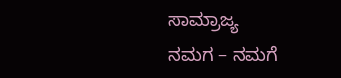ಸಾಮ್ರಾಜ್ಯ
ನಮಗ – ನಮಗೆ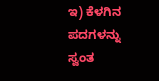ಇ) ಕೆಳಗಿನ ಪದಗಳನ್ನು ಸ್ವಂತ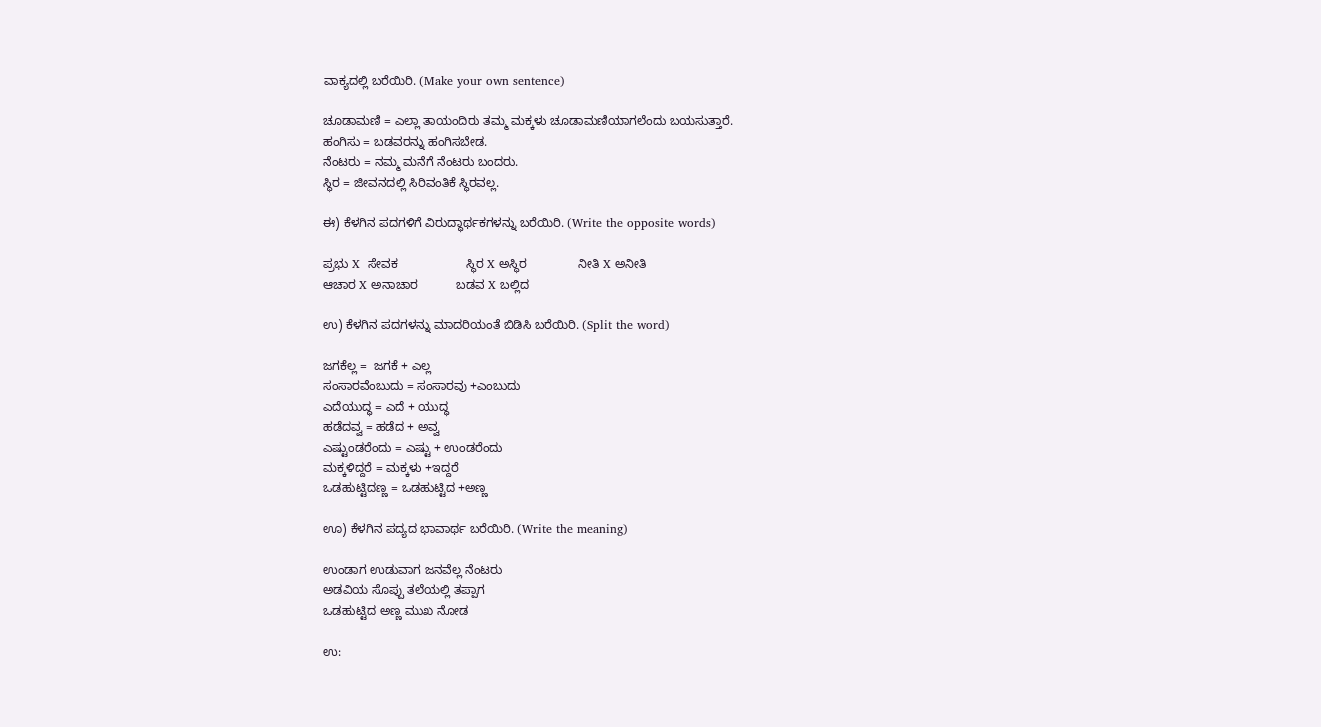ವಾಕ್ಯದಲ್ಲಿ ಬರೆಯಿರಿ. (Make your own sentence)

ಚೂಡಾಮಣಿ = ಎಲ್ಲಾ ತಾಯಂದಿರು ತಮ್ಮ ಮಕ್ಕಳು ಚೂಡಾಮಣಿಯಾಗಲೆಂದು ಬಯಸುತ್ತಾರೆ.
ಹಂಗಿಸು = ಬಡವರನ್ನು ಹಂಗಿಸಬೇಡ.
ನೆಂಟರು = ನಮ್ಮ ಮನೆಗೆ ನೆಂಟರು ಬಂದರು.
ಸ್ಥಿರ = ಜೀವನದಲ್ಲಿ ಸಿರಿವಂತಿಕೆ ಸ್ಥಿರವಲ್ಲ.

ಈ) ಕೆಳಗಿನ ಪದಗಳಿಗೆ ವಿರುದ್ಧಾರ್ಥಕಗಳನ್ನು ಬರೆಯಿರಿ. (Write the opposite words)

ಪ್ರಭು X  ಸೇವಕ                    ಸ್ಥಿರ X ಅಸ್ಥಿರ               ನೀತಿ X ಅನೀತಿ
ಆಚಾರ X ಅನಾಚಾರ           ಬಡವ X ಬಲ್ಲಿದ

ಉ) ಕೆಳಗಿನ ಪದಗಳನ್ನು ಮಾದರಿಯಂತೆ ಬಿಡಿಸಿ ಬರೆಯಿರಿ. (Split the word)

ಜಗಕೆಲ್ಲ =  ಜಗಕೆ + ಎಲ್ಲ
ಸಂಸಾರವೆಂಬುದು = ಸಂಸಾರವು +ಎಂಬುದು
ಎದೆಯುದ್ಧ = ಎದೆ + ಯುದ್ಧ
ಹಡೆದವ್ವ = ಹಡೆದ + ಅವ್ವ
ಎಷ್ಟುಂಡರೆಂದು = ಎಷ್ಟು + ಉಂಡರೆಂದು
ಮಕ್ಕಳಿದ್ದರೆ = ಮಕ್ಕಳು +ಇದ್ದರೆ
ಒಡಹುಟ್ಟಿದಣ್ಣ = ಒಡಹುಟ್ಟಿದ +ಅಣ್ಣ

ಊ) ಕೆಳಗಿನ ಪದ್ಯದ ಭಾವಾರ್ಥ ಬರೆಯಿರಿ. (Write the meaning)

ಉಂಡಾಗ ಉಡುವಾಗ ಜನವೆಲ್ಲ ನೆಂಟರು
ಅಡವಿಯ ಸೊಪ್ಪು ತಲೆಯಲ್ಲಿ ತಪ್ಪಾಗ
ಒಡಹುಟ್ಟಿದ ಅಣ್ಣ ಮುಖ ನೋಡ

ಉ: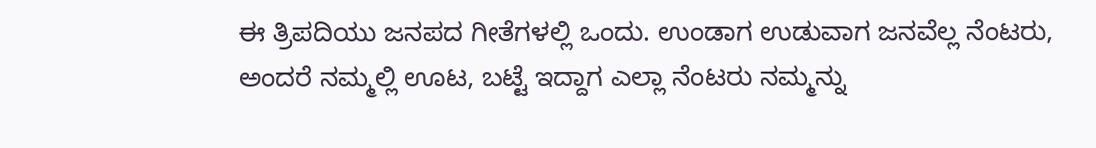ಈ ತ್ರಿಪದಿಯು ಜನಪದ ಗೀತೆಗಳಲ್ಲಿ ಒಂದು. ಉಂಡಾಗ ಉಡುವಾಗ ಜನವೆಲ್ಲ ನೆಂಟರು, ಅಂದರೆ ನಮ್ಮಲ್ಲಿ ಊಟ, ಬಟ್ಟೆ ಇದ್ದಾಗ ಎಲ್ಲಾ ನೆಂಟರು ನಮ್ಮನ್ನು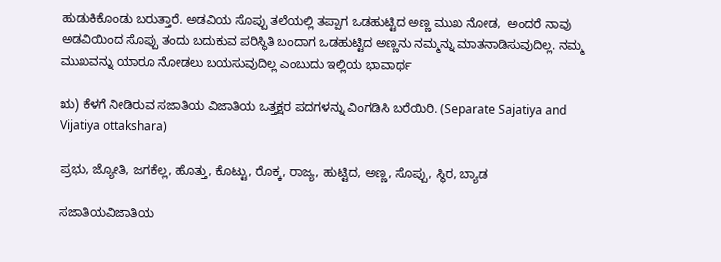ಹುಡುಕಿಕೊಂಡು ಬರುತ್ತಾರೆ. ಅಡವಿಯ ಸೊಪ್ಪು ತಲೆಯಲ್ಲಿ ತಪ್ಪಾಗ ಒಡಹುಟ್ಟಿದ ಅಣ್ಣ ಮುಖ ನೋಡ,  ಅಂದರೆ ನಾವು ಅಡವಿಯಿಂದ ಸೊಪ್ಪು ತಂದು ಬದುಕುವ ಪರಿಸ್ಥಿತಿ ಬಂದಾಗ ಒಡಹುಟ್ಟಿದ ಅಣ್ಣನು ನಮ್ಮನ್ನು ಮಾತನಾಡಿಸುವುದಿಲ್ಲ. ನಮ್ಮ ಮುಖವನ್ನು ಯಾರೂ ನೋಡಲು ಬಯಸುವುದಿಲ್ಲ ಎಂಬುದು ಇಲ್ಲಿಯ ಭಾವಾರ್ಥ

ಋ) ಕೆಳಗೆ ನೀಡಿರುವ ಸಜಾತಿಯ ವಿಜಾತಿಯ ಒತ್ತಕ್ಷರ ಪದಗಳನ್ನು ವಿಂಗಡಿಸಿ ಬರೆಯಿರಿ. (Separate Sajatiya and Vijatiya ottakshara)

ಪ್ರಭು, ಜ್ಯೋತಿ, ಜಗಕೆಲ್ಲ, ಹೊತ್ತು, ಕೊಟ್ಟು, ರೊಕ್ಕ, ರಾಜ್ಯ, ಹುಟ್ಟಿದ, ಅಣ್ಣ, ಸೊಪ್ಪು, ಸ್ಥಿರ, ಬ್ಯಾಡ

ಸಜಾತಿಯವಿಜಾತಿಯ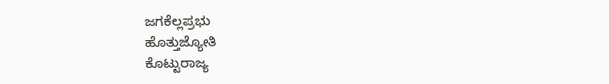ಜಗಕೆಲ್ಲಪ್ರಭು
ಹೊತ್ತುಜ್ಯೋತಿ
ಕೊಟ್ಟುರಾಜ್ಯ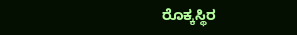ರೊಕ್ಕಸ್ಥಿರ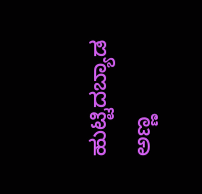ಹುಟ್ಟಿದಬ್ಯಾಡ
ಅಣ್ಣ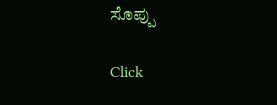ಸೊಪ್ಪು

Click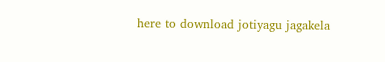here to download jotiyagu jagakela